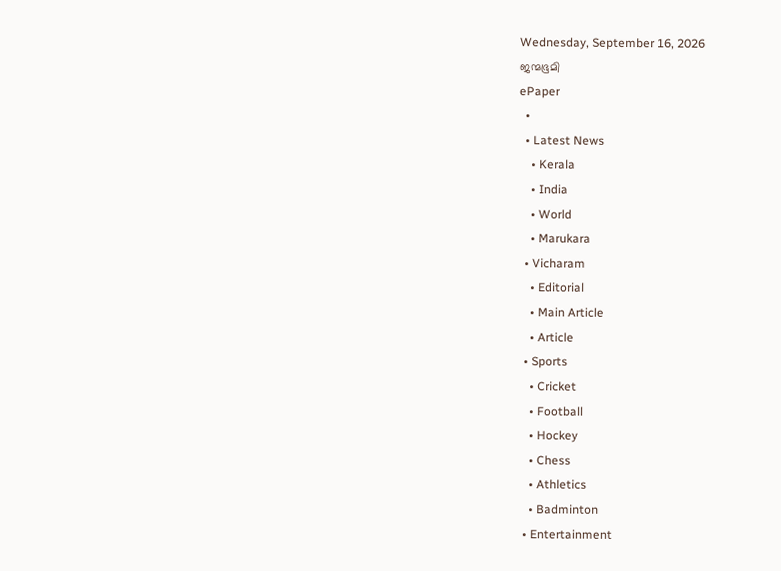Wednesday, September 16, 2026
ജന്മഭൂമി
ePaper
  •
  • Latest News
    • Kerala
    • India
    • World
    • Marukara
  • Vicharam
    • Editorial
    • Main Article
    • Article
  • Sports
    • Cricket
    • Football
    • Hockey
    • Chess
    • Athletics
    • Badminton
  • Entertainment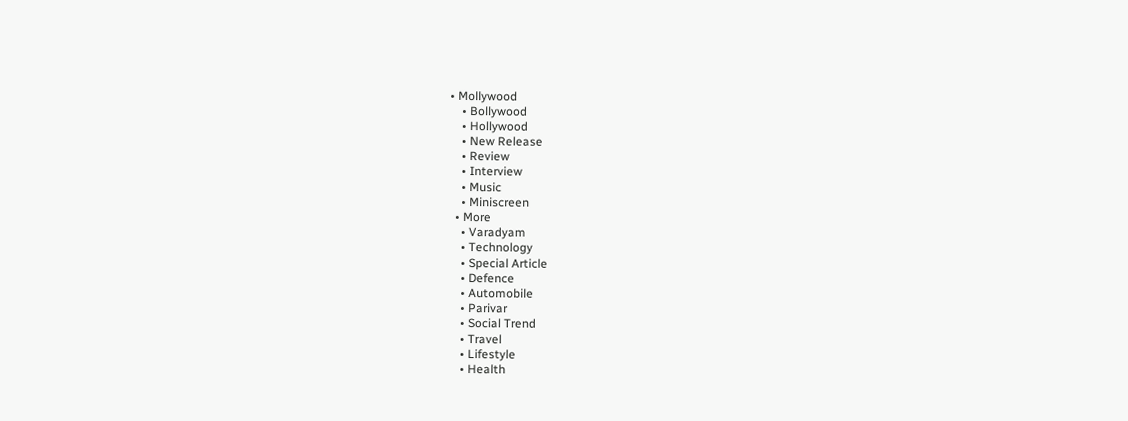• Mollywood
    • Bollywood
    • Hollywood
    • New Release
    • Review
    • Interview
    • Music
    • Miniscreen
  • More
    • Varadyam
    • Technology
    • Special Article
    • Defence
    • Automobile
    • Parivar
    • Social Trend
    • Travel
    • Lifestyle
    • Health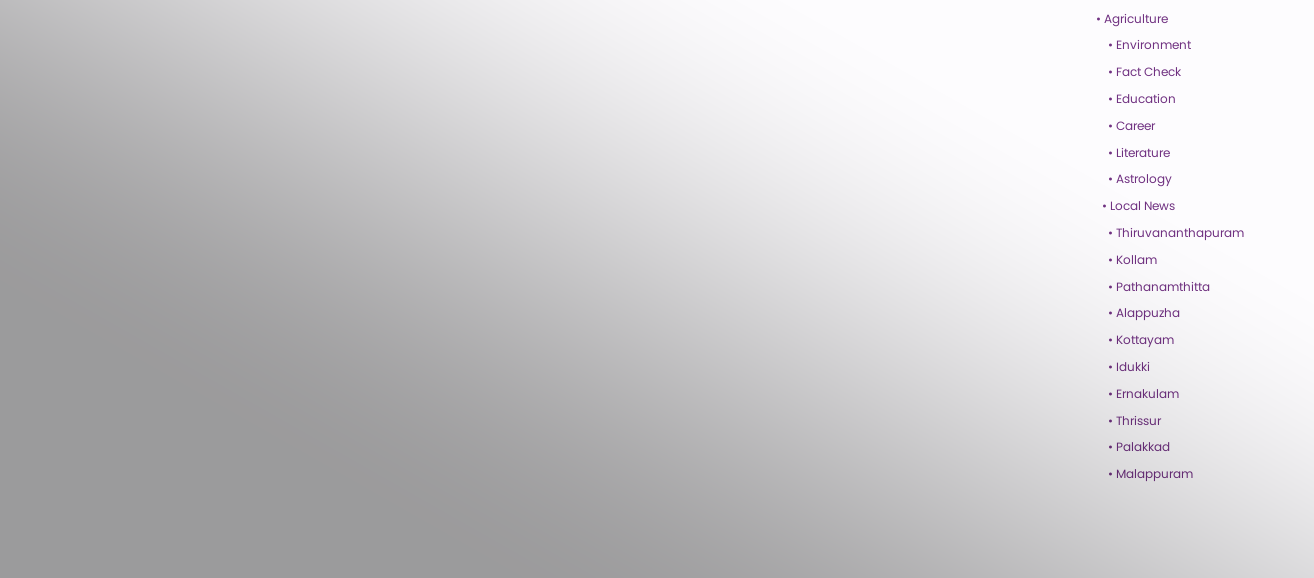• Agriculture
    • Environment
    • Fact Check
    • Education
    • Career
    • Literature
    • Astrology
  • Local News
    • Thiruvananthapuram
    • Kollam
    • Pathanamthitta
    • Alappuzha
    • Kottayam
    • Idukki
    • Ernakulam
    • Thrissur
    • Palakkad
    • Malappuram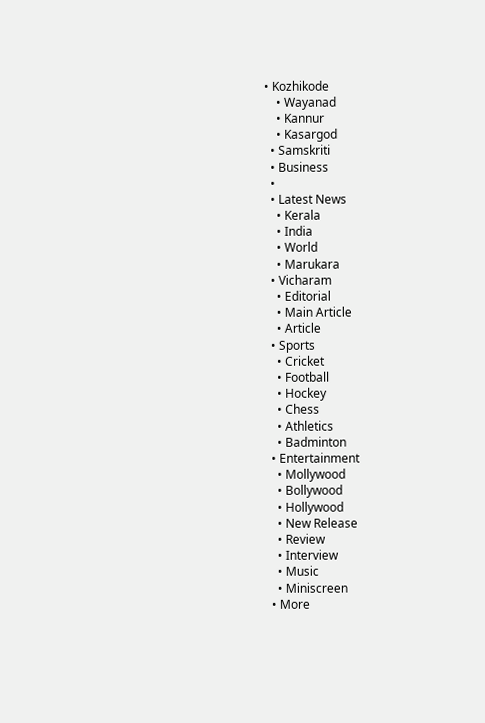• Kozhikode
    • Wayanad
    • Kannur
    • Kasargod
  • Samskriti
  • Business
  •
  • Latest News
    • Kerala
    • India
    • World
    • Marukara
  • Vicharam
    • Editorial
    • Main Article
    • Article
  • Sports
    • Cricket
    • Football
    • Hockey
    • Chess
    • Athletics
    • Badminton
  • Entertainment
    • Mollywood
    • Bollywood
    • Hollywood
    • New Release
    • Review
    • Interview
    • Music
    • Miniscreen
  • More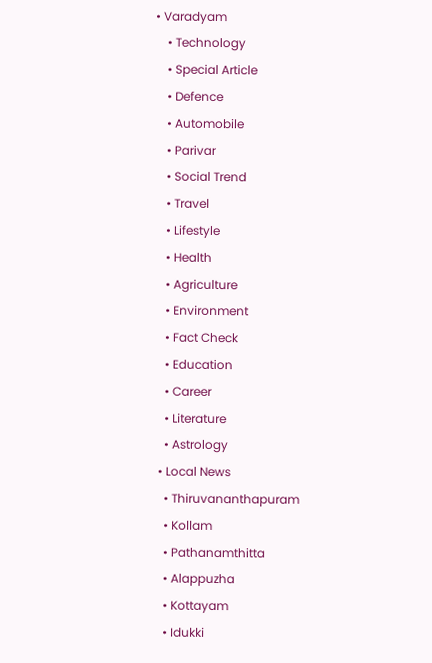• Varadyam
    • Technology
    • Special Article
    • Defence
    • Automobile
    • Parivar
    • Social Trend
    • Travel
    • Lifestyle
    • Health
    • Agriculture
    • Environment
    • Fact Check
    • Education
    • Career
    • Literature
    • Astrology
  • Local News
    • Thiruvananthapuram
    • Kollam
    • Pathanamthitta
    • Alappuzha
    • Kottayam
    • Idukki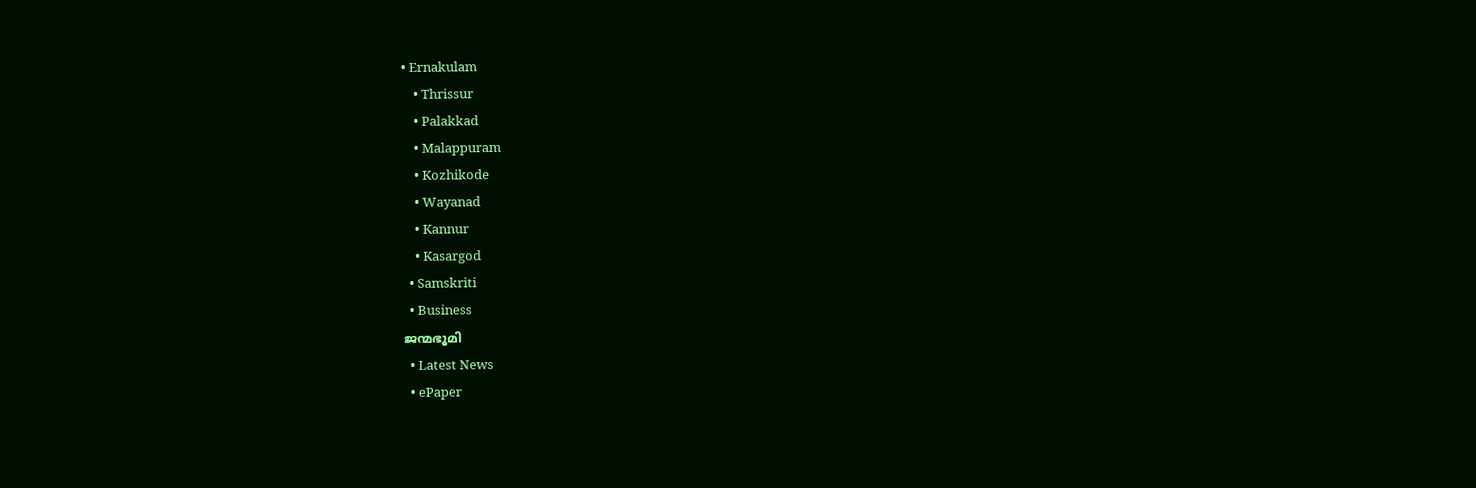• Ernakulam
    • Thrissur
    • Palakkad
    • Malappuram
    • Kozhikode
    • Wayanad
    • Kannur
    • Kasargod
  • Samskriti
  • Business
ജന്മഭൂമി
  • Latest News
  • ePaper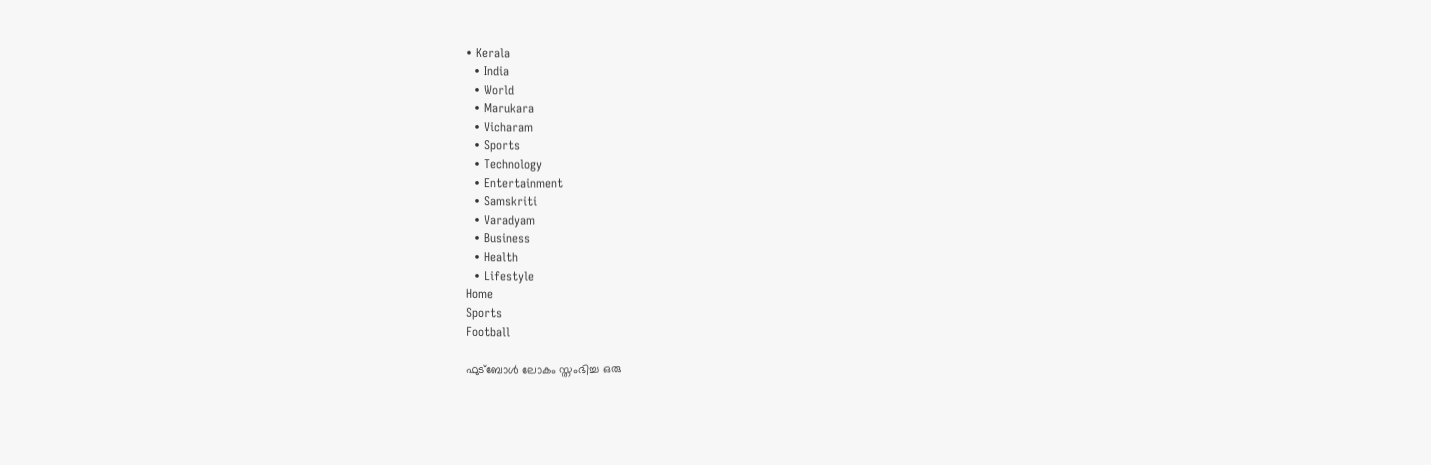• Kerala
  • India
  • World
  • Marukara
  • Vicharam
  • Sports
  • Technology
  • Entertainment
  • Samskriti
  • Varadyam
  • Business
  • Health
  • Lifestyle
Home
Sports
Football

ഫുട്‌ബോള്‍ ലോകം സ്തംഭിച്ച ഒരു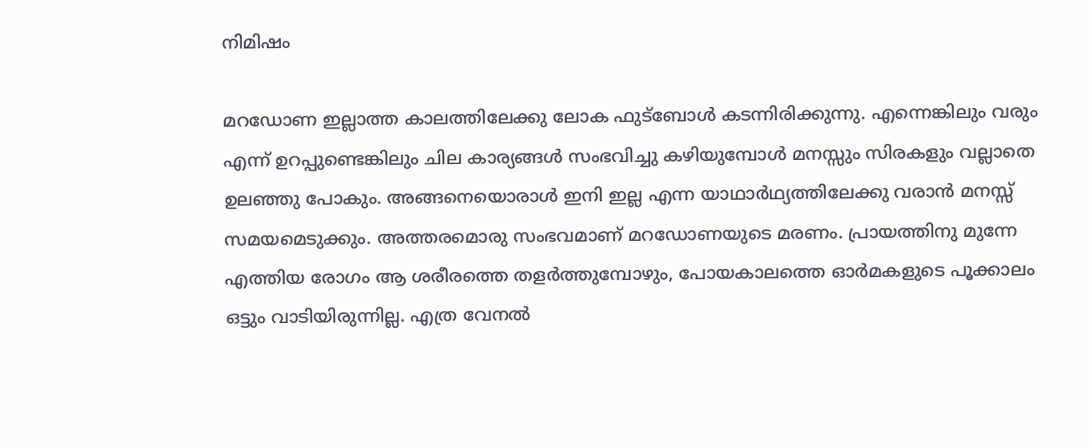നിമിഷം

മറഡോണ ഇല്ലാത്ത കാലത്തിലേക്കു ലോക ഫുട്‌ബോള്‍ കടന്നിരിക്കുന്നു. എന്നെങ്കിലും വരും എന്ന് ഉറപ്പുണ്ടെങ്കിലും ചില കാര്യങ്ങള്‍ സംഭവിച്ചു കഴിയുമ്പോള്‍ മനസ്സും സിരകളും വല്ലാതെ ഉലഞ്ഞു പോകും. അങ്ങനെയൊരാള്‍ ഇനി ഇല്ല എന്ന യാഥാര്‍ഥ്യത്തിലേക്കു വരാന്‍ മനസ്സ് സമയമെടുക്കും. അത്തരമൊരു സംഭവമാണ് മറഡോണയുടെ മരണം. പ്രായത്തിനു മുന്നേ എത്തിയ രോഗം ആ ശരീരത്തെ തളര്‍ത്തുമ്പോഴും, പോയകാലത്തെ ഓര്‍മകളുടെ പൂക്കാലം ഒട്ടും വാടിയിരുന്നില്ല. എത്ര വേനല്‍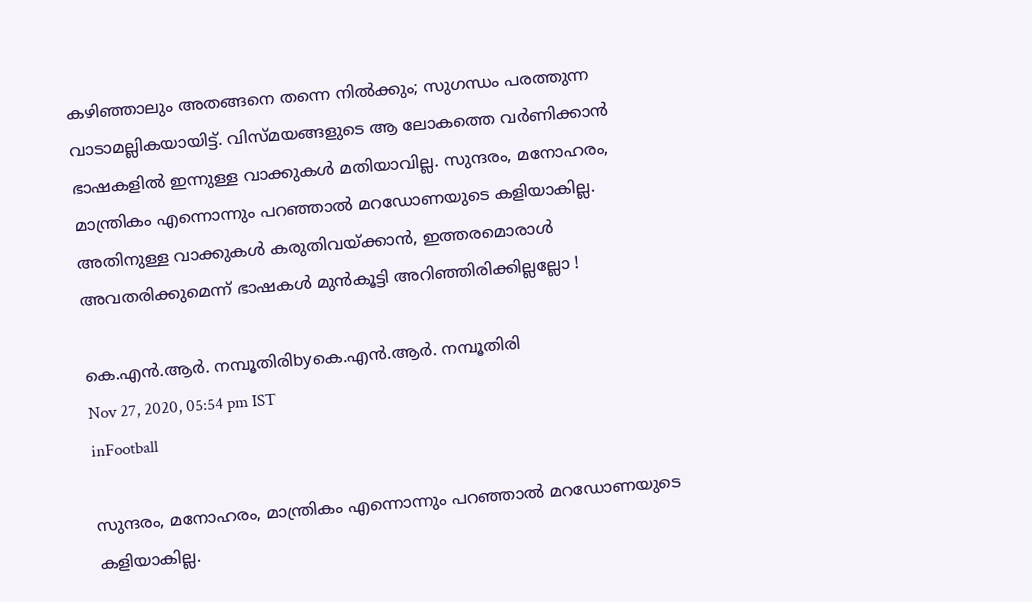കഴിഞ്ഞാലും അതങ്ങനെ തന്നെ നില്‍ക്കും; സുഗന്ധം പരത്തുന്ന വാടാമല്ലികയായിട്ട്. വിസ്മയങ്ങളുടെ ആ ലോകത്തെ വര്‍ണിക്കാന്‍ ഭാഷകളില്‍ ഇന്നുള്ള വാക്കുകള്‍ മതിയാവില്ല. സുന്ദരം, മനോഹരം, മാന്ത്രികം എന്നൊന്നും പറഞ്ഞാല്‍ മറഡോണയുടെ കളിയാകില്ല. അതിനുള്ള വാക്കുകള്‍ കരുതിവയ്‌ക്കാന്‍, ഇത്തരമൊരാള്‍ അവതരിക്കുമെന്ന് ഭാഷകള്‍ മുന്‍കൂട്ടി അറിഞ്ഞിരിക്കില്ലല്ലോ !

കെ.എന്‍.ആര്‍. നമ്പൂതിരിbyകെ.എന്‍.ആര്‍. നമ്പൂതിരി
Nov 27, 2020, 05:54 pm IST
inFootball

സുന്ദരം, മനോഹരം, മാന്ത്രികം എന്നൊന്നും പറഞ്ഞാല്‍ മറഡോണയുടെ കളിയാകില്ല.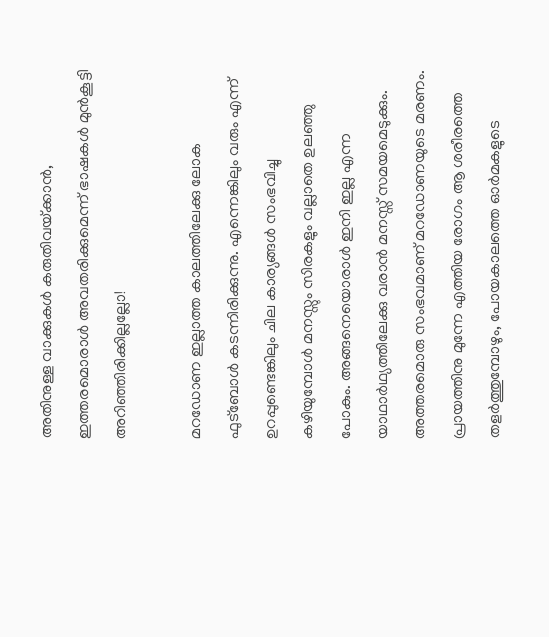അതിനുള്ള വാക്കുകള്‍ കരുതിവയ്‌ക്കാന്‍, ഇത്തരമൊരാള്‍ അവതരിക്കുമെന്ന് ഭാഷകള്‍ മുന്‍കൂട്ടി അറിഞ്ഞിരിക്കില്ലല്ലോ!

മറഡോണ ഇല്ലാത്ത കാലത്തിലേക്കു ലോക ഫുട്‌ബോള്‍ കടന്നിരിക്കുന്നു. എന്നെങ്കിലും വരും എന്ന് ഉറപ്പുണ്ടെങ്കിലും ചില കാര്യങ്ങള്‍ സംഭവിച്ചു കഴിയുമ്പോള്‍ മനസ്സും സിരകളും വല്ലാതെ ഉലഞ്ഞു പോകും. അങ്ങനെയൊരാള്‍ ഇനി ഇല്ല എന്ന യാഥാര്‍ഥ്യത്തിലേക്കു വരാന്‍ മനസ്സ് സമയമെടുക്കും. അത്തരമൊരു സംഭവമാണ് മറഡോണയുടെ മരണം. പ്രായത്തിനു മുന്നേ എത്തിയ രോഗം ആ ശരീരത്തെ തളര്‍ത്തുമ്പോഴും, പോയകാലത്തെ ഓര്‍മകളുടെ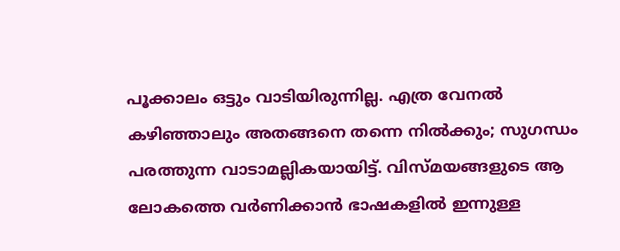പൂക്കാലം ഒട്ടും വാടിയിരുന്നില്ല. എത്ര വേനല്‍ കഴിഞ്ഞാലും അതങ്ങനെ തന്നെ നില്‍ക്കും; സുഗന്ധം പരത്തുന്ന വാടാമല്ലികയായിട്ട്. വിസ്മയങ്ങളുടെ ആ ലോകത്തെ വര്‍ണിക്കാന്‍ ഭാഷകളില്‍ ഇന്നുള്ള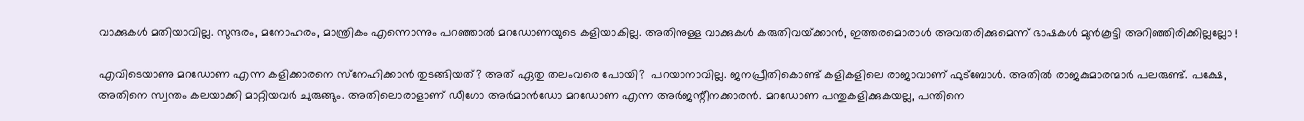വാക്കുകള്‍ മതിയാവില്ല. സുന്ദരം, മനോഹരം, മാന്ത്രികം എന്നൊന്നും പറഞ്ഞാല്‍ മറഡോണയുടെ കളിയാകില്ല. അതിനുള്ള വാക്കുകള്‍ കരുതിവയ്‌ക്കാന്‍, ഇത്തരമൊരാള്‍ അവതരിക്കുമെന്ന് ഭാഷകള്‍ മുന്‍കൂട്ടി അറിഞ്ഞിരിക്കില്ലല്ലോ !

എവിടെയാണു മറഡോണ എന്ന കളിക്കാരനെ സ്‌നേഹിക്കാന്‍ തുടങ്ങിയത്? അത് ഏതു തലംവരെ പോയി?  പറയാനാവില്ല. ജനപ്രീതികൊണ്ട് കളികളിലെ രാജാവാണ് ഫുട്‌ബോള്‍. അതില്‍ രാജകുമാരന്മാര്‍ പലരുണ്ട്. പക്ഷേ, അതിനെ സ്വന്തം കലയാക്കി മാറ്റിയവര്‍ ചുരുങ്ങും. അതിലൊരാളാണ് ഡീഗോ അര്‍മാന്‍ഡോ മറഡോണ എന്ന അര്‍ജന്റീനക്കാരന്‍. മറഡോണ പന്തുകളിക്കുകയല്ല, പന്തിനെ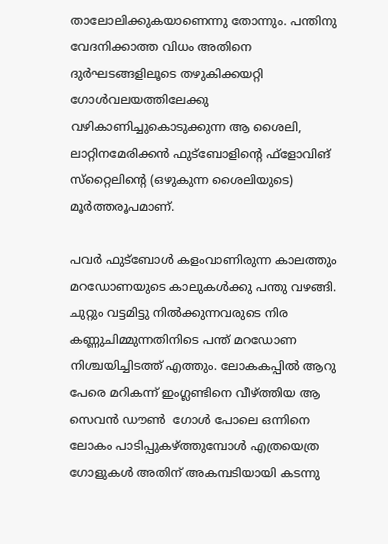താലോലിക്കുകയാണെന്നു തോന്നും. പന്തിനു വേദനിക്കാത്ത വിധം അതിനെ ദുര്‍ഘടങ്ങളിലൂടെ തഴുകിക്കയറ്റി ഗോള്‍വലയത്തിലേക്കു വഴികാണിച്ചുകൊടുക്കുന്ന ആ ശൈലി, ലാറ്റിനമേരിക്കന്‍ ഫുട്‌ബോളിന്റെ ഫ്‌ളോവിങ് സ്‌റ്റൈലിന്റെ (ഒഴുകുന്ന ശൈലിയുടെ) മൂര്‍ത്തരൂപമാണ്.

പവര്‍ ഫുട്‌ബോള്‍ കളംവാണിരുന്ന കാലത്തും മറഡോണയുടെ കാലുകള്‍ക്കു പന്തു വഴങ്ങി. ചുറ്റും വട്ടമിട്ടു നില്‍ക്കുന്നവരുടെ നിര കണ്ണുചിമ്മുന്നതിനിടെ പന്ത് മറഡോണ നിശ്ചയിച്ചിടത്ത് എത്തും. ലോകകപ്പില്‍ ആറു പേരെ മറികന്ന് ഇംഗ്ലണ്ടിനെ വീഴ്‌ത്തിയ ആ സെവന്‍ ഡൗണ്‍  ഗോള്‍ പോലെ ഒന്നിനെ ലോകം പാടിപ്പുകഴ്‌ത്തുമ്പോള്‍ എത്രയെത്ര ഗോളുകള്‍ അതിന് അകമ്പടിയായി കടന്നു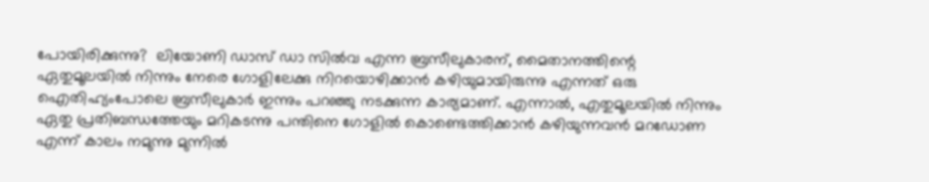പോയിരിക്കുന്നു?  ലിയോണി ഡാസ് ഡാ സില്‍വ എന്ന ബ്രസീലുകാരന്, മൈതാനത്തിന്റെ ഏതുമൂലയില്‍ നിന്നും നേരെ ഗോളിലേക്കു നിറയൊഴിക്കാന്‍ കഴിയുമായിരുന്നു എന്നത് ഒരു ഐതിഹ്യംപോലെ ബ്രസീലുകാര്‍ ഇന്നും പറഞ്ഞു നടക്കുന്ന കാര്യമാണ്. എന്നാല്‍, എതുമൂലയില്‍ നിന്നും  ഏതു പ്രതിബന്ധത്തേയും മറികടന്നു പന്തിനെ ഗോളില്‍ കൊണ്ടെത്തിക്കാന്‍ കഴിയുന്നവന്‍ മറഡോണ എന്ന് കാലം നമുന്നു മുന്നില്‍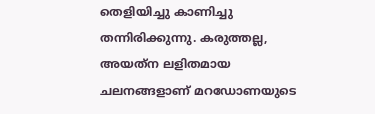തെളിയിച്ചു കാണിച്ചു തന്നിരിക്കുന്നു. കരുത്തല്ല, അയത്‌ന ലളിതമായ ചലനങ്ങളാണ് മറഡോണയുടെ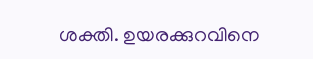ശക്തി. ഉയരക്കുറവിനെ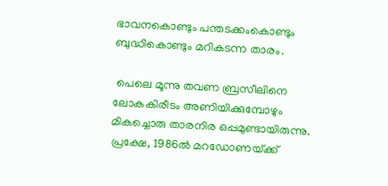ഭാവനകൊണ്ടും പന്തടക്കംകൊണ്ടും ബുദ്ധികൊണ്ടും മറികടന്ന താരം.

 പെലെ മൂന്നു തവണ ബ്രസീലിനെ ലോകകിരീടം അണിയിക്കുമ്പോഴും മികച്ചൊരു താരനിര ഒപ്പമുണ്ടായിരുന്നു. പ്രക്ഷേ, 1986ല്‍ മറഡോണയ്‌ക്ക്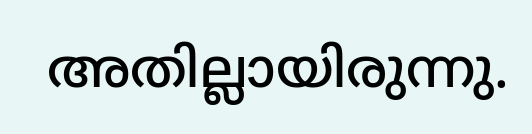അതില്ലായിരുന്നു.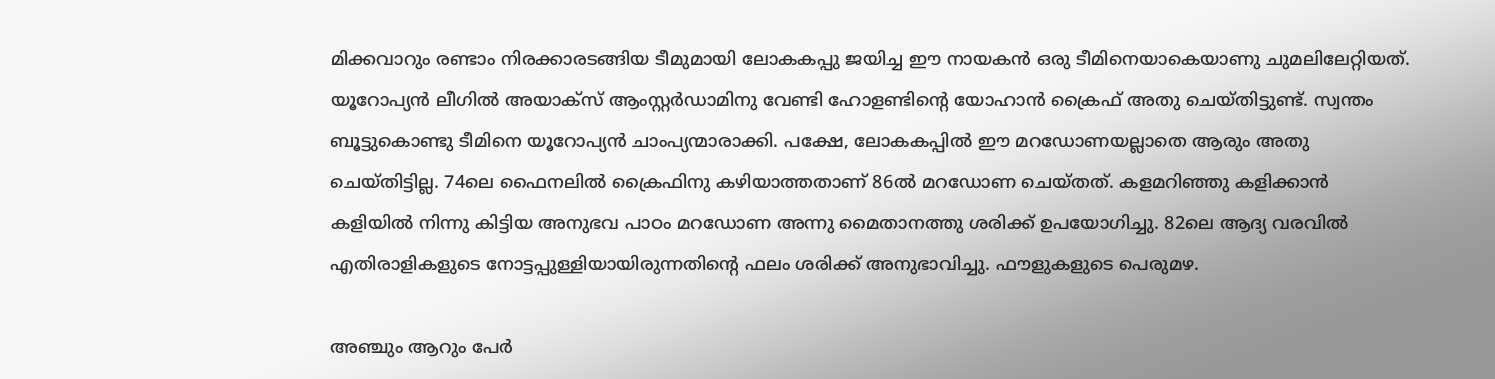മിക്കവാറും രണ്ടാം നിരക്കാരടങ്ങിയ ടീമുമായി ലോകകപ്പു ജയിച്ച ഈ നായകന്‍ ഒരു ടീമിനെയാകെയാണു ചുമലിലേറ്റിയത്. യൂറോപ്യന്‍ ലീഗില്‍ അയാക്‌സ് ആംസ്റ്റര്‍ഡാമിനു വേണ്ടി ഹോളണ്ടിന്റെ യോഹാന്‍ ക്രൈഫ് അതു ചെയ്തിട്ടുണ്ട്. സ്വന്തം ബൂട്ടുകൊണ്ടു ടീമിനെ യൂറോപ്യന്‍ ചാംപ്യന്മാരാക്കി. പക്ഷേ, ലോകകപ്പില്‍ ഈ മറഡോണയല്ലാതെ ആരും അതു ചെയ്തിട്ടില്ല. 74ലെ ഫൈനലില്‍ ക്രൈഫിനു കഴിയാത്തതാണ് 86ല്‍ മറഡോണ ചെയ്തത്. കളമറിഞ്ഞു കളിക്കാന്‍ കളിയില്‍ നിന്നു കിട്ടിയ അനുഭവ പാഠം മറഡോണ അന്നു മൈതാനത്തു ശരിക്ക് ഉപയോഗിച്ചു. 82ലെ ആദ്യ വരവില്‍ എതിരാളികളുടെ നോട്ടപ്പുള്ളിയായിരുന്നതിന്റെ ഫലം ശരിക്ക് അനുഭാവിച്ചു. ഫൗളുകളുടെ പെരുമഴ.

അഞ്ചും ആറും പേര്‍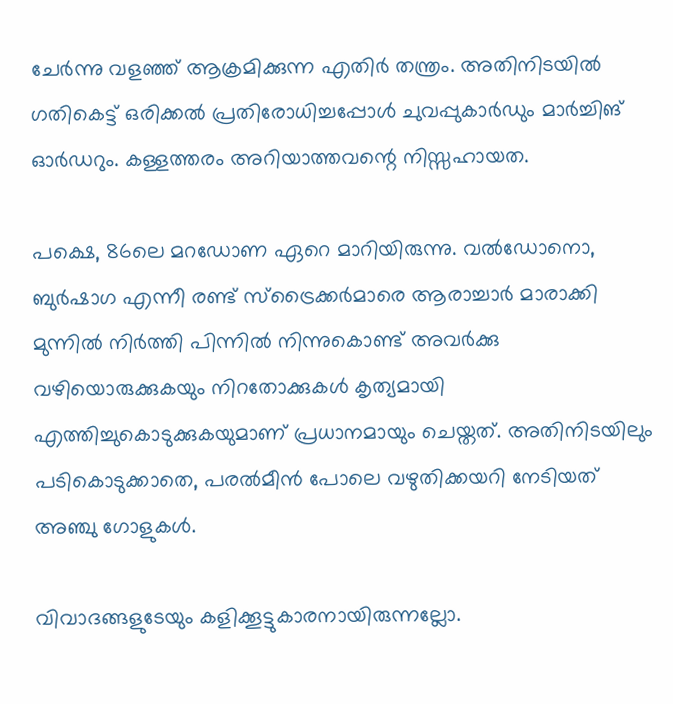ചേര്‍ന്നു വളഞ്ഞ് ആക്രമിക്കുന്ന എതിര്‍ തന്ത്രം. അതിനിടയില്‍ ഗതികെട്ട് ഒരിക്കല്‍ പ്രതിരോധിച്ചപ്പോള്‍ ചുവപ്പുകാര്‍ഡും മാര്‍ച്ചിങ് ഓര്‍ഡറും. കള്ളത്തരം അറിയാത്തവന്റെ നിസ്സഹായത.

പക്ഷെ, 86ലെ മറഡോണ ഏറെ മാറിയിരുന്നു. വല്‍ഡോനൊ, ബുര്‍ഷാഗ എന്നീ രണ്ട് സ്‌ട്രൈക്കര്‍മാരെ ആരാച്ചാര്‍ മാരാക്കി മുന്നില്‍ നിര്‍ത്തി പിന്നില്‍ നിന്നുകൊണ്ട് അവര്‍ക്കു വഴിയൊരുക്കുകയും നിറതോക്കുകള്‍ കൃത്യമായി എത്തിച്ചുകൊടുക്കുകയുമാണ് പ്രധാനമായും ചെയ്തത്. അതിനിടയിലും പടികൊടുക്കാതെ, പരല്‍മീന്‍ പോലെ വഴുതിക്കയറി നേടിയത് അഞ്ചു ഗോളുകള്‍.

വിവാദങ്ങളുടേയും കളിക്കൂട്ടുകാരനായിരുന്നല്ലോ.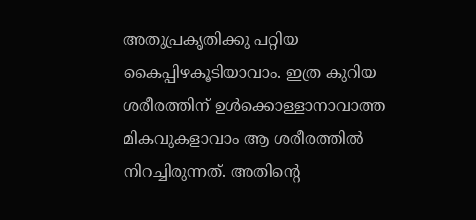അതുപ്രകൃതിക്കു പറ്റിയ കൈപ്പിഴകൂടിയാവാം. ഇത്ര കുറിയ ശരീരത്തിന് ഉള്‍ക്കൊള്ളാനാവാത്ത മികവുകളാവാം ആ ശരീരത്തില്‍ നിറച്ചിരുന്നത്. അതിന്റെ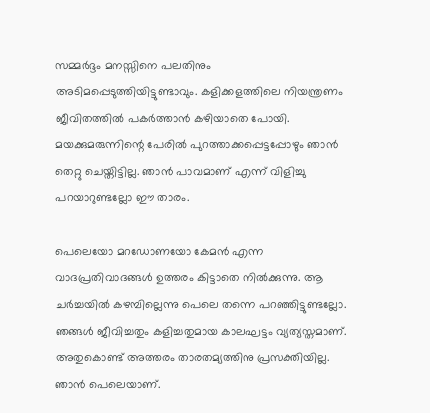സമ്മര്‍ദ്ദം മനസ്സിനെ പലതിനും അടിമപ്പെടുത്തിയിട്ടുണ്ടാവും. കളിക്കളത്തിലെ നിയന്ത്രണം ജീവിതത്തില്‍ പകര്‍ത്താന്‍ കഴിയാതെ പോയി. മയക്കുമരുന്നിന്റെ പേരില്‍ പുറത്താക്കപ്പെട്ടപ്പോഴും ഞാന്‍ തെറ്റു ചെയ്തിട്ടില്ല. ഞാന്‍ പാവമാണ് എന്ന് വിളിച്ചു പറയാറുണ്ടല്ലോ ഈ താരം.

പെലെയോ മറഡോണയോ കേമന്‍ എന്ന വാദപ്രതിവാദങ്ങള്‍ ഉത്തരം കിട്ടാതെ നില്‍ക്കുന്നു. ആ ചര്‍ച്ചയില്‍ കഴമ്പില്ലെന്നു പെലെ തന്നെ പറഞ്ഞിട്ടുണ്ടല്ലോ.  ഞങ്ങള്‍ ജീവിച്ചതും കളിച്ചതുമായ കാലഘട്ടം വ്യത്യസ്തമാണ്. അതുകൊണ്ട് അത്തരം താരതമ്യത്തിനു പ്രസക്തിയില്ല. ഞാന്‍ പെലെയാണ്.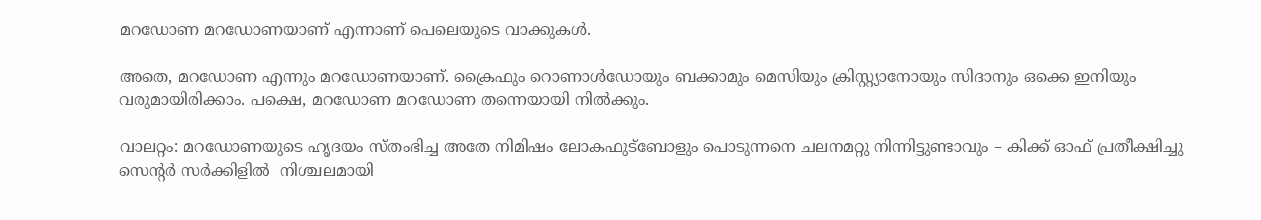മറഡോണ മറഡോണയാണ് എന്നാണ് പെലെയുടെ വാക്കുകള്‍.

അതെ, മറഡോണ എന്നും മറഡോണയാണ്. ക്രൈഫും റൊണാള്‍ഡോയും ബക്കാമും മെസിയും ക്രിസ്റ്റ്യാനോയും സിദാനും ഒക്കെ ഇനിയും വരുമായിരിക്കാം. പക്ഷെ, മറഡോണ മറഡോണ തന്നെയായി നില്‍ക്കും.

വാലറ്റം: മറഡോണയുടെ ഹൃദയം സ്തംഭിച്ച അതേ നിമിഷം ലോകഫുട്‌ബോളും പൊടുന്നനെ ചലനമറ്റു നിന്നിട്ടുണ്ടാവും – കിക്ക് ഓഫ് പ്രതീക്ഷിച്ചു സെന്റര്‍ സര്‍ക്കിളില്‍  നിശ്ചലമായി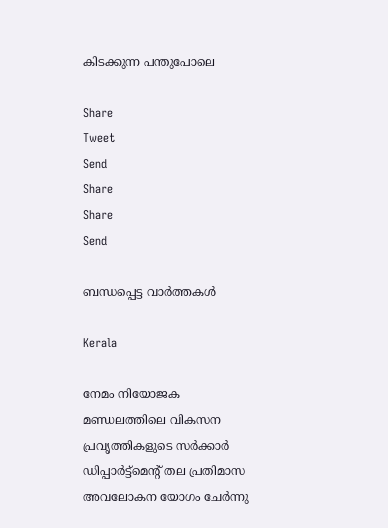കിടക്കുന്ന പന്തുപോലെ

Share
Tweet
Send
Share
Share
Send

ബന്ധപ്പെട്ട വാര്‍ത്തകള്‍

Kerala

നേമം നിയോജക മണ്ഡലത്തിലെ വികസന പ്രവൃത്തികളുടെ സര്‍ക്കാര്‍ ഡിപ്പാര്‍ട്ട്‌മെന്റ് തല പ്രതിമാസ അവലോകന യോഗം ചേര്‍ന്നു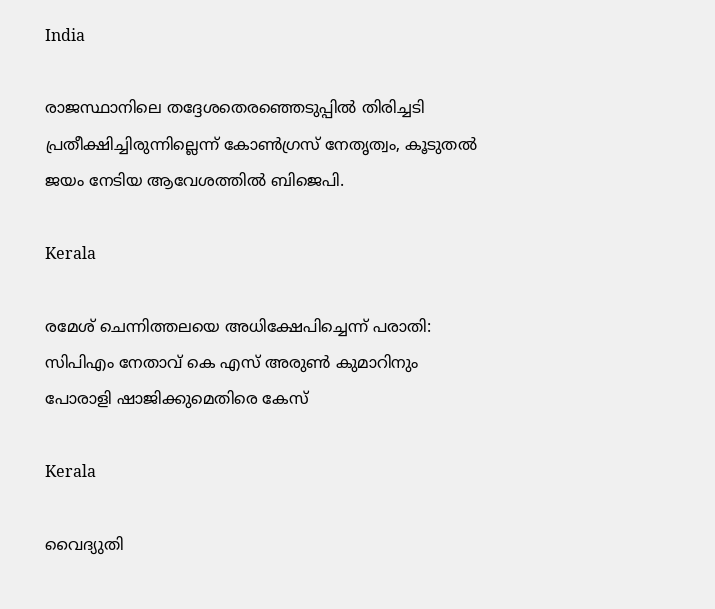India

രാജസ്ഥാനിലെ തദ്ദേശതെരഞ്ഞെടുപ്പില്‍ തിരിച്ചടി പ്രതീക്ഷിച്ചിരുന്നില്ലെന്ന് കോണ്‍ഗ്രസ് നേതൃത്വം, കൂടുതല്‍ ജയം നേടിയ ആവേശത്തില്‍ ബിജെപി.

Kerala

രമേശ് ചെന്നിത്തലയെ അധിക്ഷേപിച്ചെന്ന് പരാതി: സിപിഎം നേതാവ് കെ എസ് അരുണ്‍ കുമാറിനും പോരാളി ഷാജിക്കുമെതിരെ കേസ്

Kerala

വൈദ്യുതി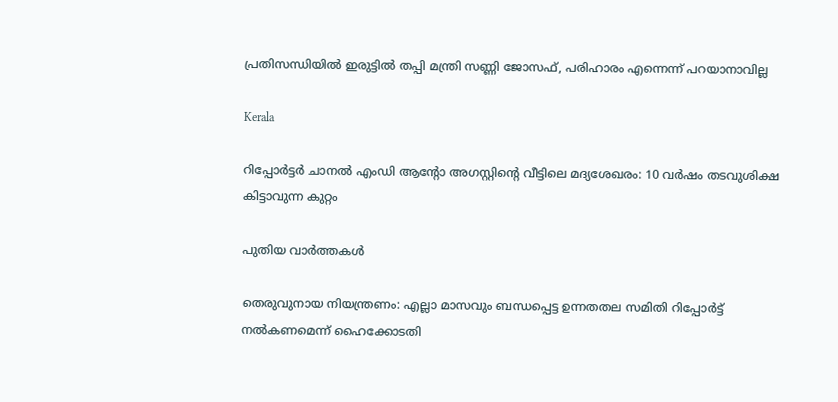പ്രതിസന്ധിയില്‍ ഇരുട്ടില്‍ തപ്പി മന്ത്രി സണ്ണി ജോസഫ്, പരിഹാരം എന്നെന്ന് പറയാനാവില്ല

Kerala

റിപ്പോര്‍ട്ടര്‍ ചാനല്‍ എംഡി ആന്റോ അഗസ്റ്റിന്റെ വീട്ടിലെ മദ്യശേഖരം: 10 വര്‍ഷം തടവുശിക്ഷ കിട്ടാവുന്ന കുറ്റം

പുതിയ വാര്‍ത്തകള്‍

തെരുവുനായ നിയന്ത്രണം: എല്ലാ മാസവും ബന്ധപ്പെട്ട ഉന്നതതല സമിതി റിപ്പോര്‍ട്ട് നല്‍കണമെന്ന് ഹൈക്കോടതി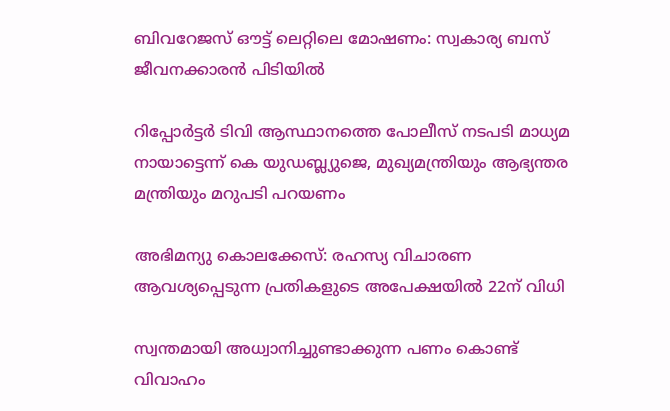ബിവറേജസ് ഔട്ട് ലെറ്റിലെ മോഷണം: സ്വകാര്യ ബസ് ജീവനക്കാരന്‍ പിടിയില്‍

റിപ്പോര്‍ട്ടര്‍ ടിവി ആസ്ഥാനത്തെ പോലീസ് നടപടി മാധ്യമ നായാട്ടെന്ന് കെ യുഡബ്ല്യുജെ, മുഖ്യമന്ത്രിയും ആഭ്യന്തര മന്ത്രിയും മറുപടി പറയണം

അഭിമന്യു കൊലക്കേസ്: രഹസ്യ വിചാരണ ആവശ്യപ്പെടുന്ന പ്രതികളുടെ അപേക്ഷയില്‍ 22ന് വിധി

സ്വന്തമായി അധ്വാനിച്ചുണ്ടാക്കുന്ന പണം കൊണ്ട് വിവാഹം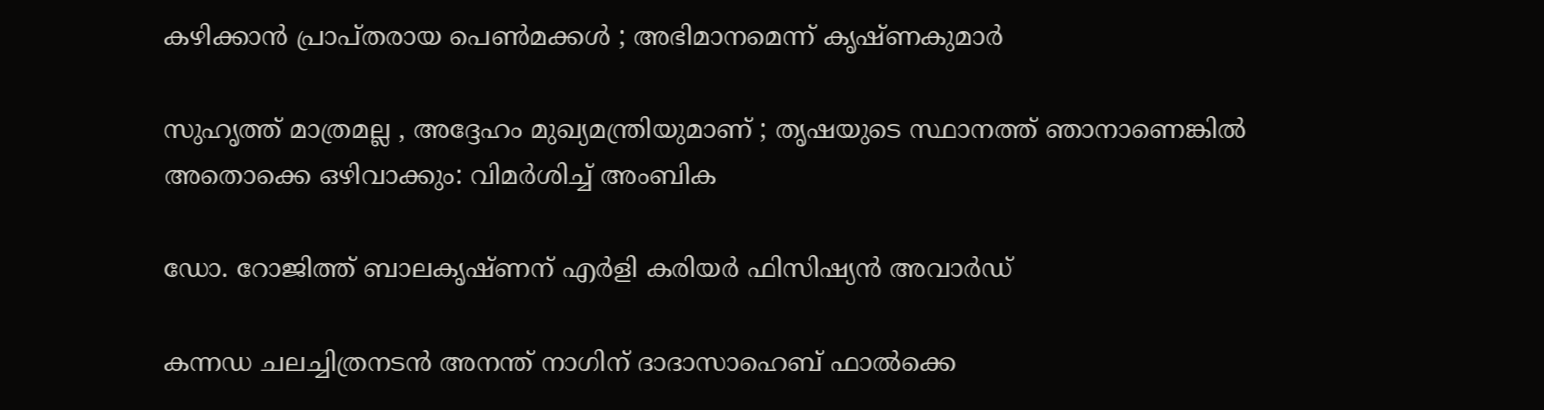കഴിക്കാൻ പ്രാപ്തരായ പെൺമക്കൾ ; അഭിമാനമെന്ന് കൃഷ്ണകുമാർ

സുഹൃത്ത് മാത്രമല്ല , അദ്ദേഹം മുഖ്യമന്ത്രിയുമാണ് ; തൃഷയുടെ സ്ഥാനത്ത് ഞാനാണെങ്കിൽ അതൊക്കെ ഒഴിവാക്കും: വിമർശിച്ച് അംബിക

ഡോ. റോജിത്ത് ബാലകൃഷ്ണന് എർളി കരിയർ ഫിസിഷ്യൻ അവാർഡ്

കന്നഡ ചലച്ചിത്രനടന്‍ അനന്ത് നാഗിന് ദാദാസാഹെബ് ഫാല്‍ക്കെ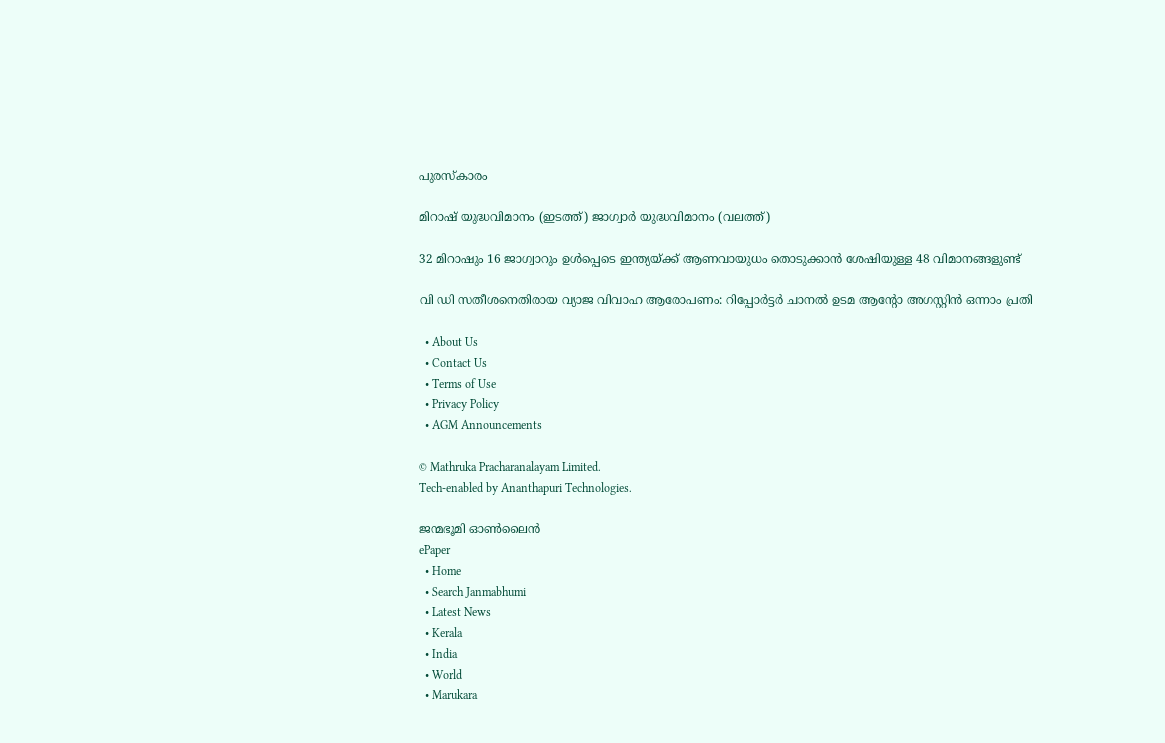പുരസ്‌കാരം

മിറാഷ് യുദ്ധവിമാനം (ഇടത്ത്) ജാഗ്വാര്‍ യുദ്ധവിമാനം (വലത്ത്)

32 മിറാഷും 16 ജാഗ്വാറും ഉള്‍പ്പെടെ ഇന്ത്യയ്‌ക്ക് ആണവായുധം തൊടുക്കാന്‍ ശേഷിയുള്ള 48 വിമാനങ്ങളുണ്ട്

വി ഡി സതീശനെതിരായ വ്യാജ വിവാഹ ആരോപണം: റിപ്പോര്‍ട്ടര്‍ ചാനല്‍ ഉടമ ആന്റോ അഗസ്റ്റിന്‍ ഒന്നാം പ്രതി

  • About Us
  • Contact Us
  • Terms of Use
  • Privacy Policy
  • AGM Announcements

© Mathruka Pracharanalayam Limited.
Tech-enabled by Ananthapuri Technologies.

ജന്മഭൂമി ഓണ്‍ലൈന്‍
ePaper
  • Home
  • Search Janmabhumi
  • Latest News
  • Kerala
  • India
  • World
  • Marukara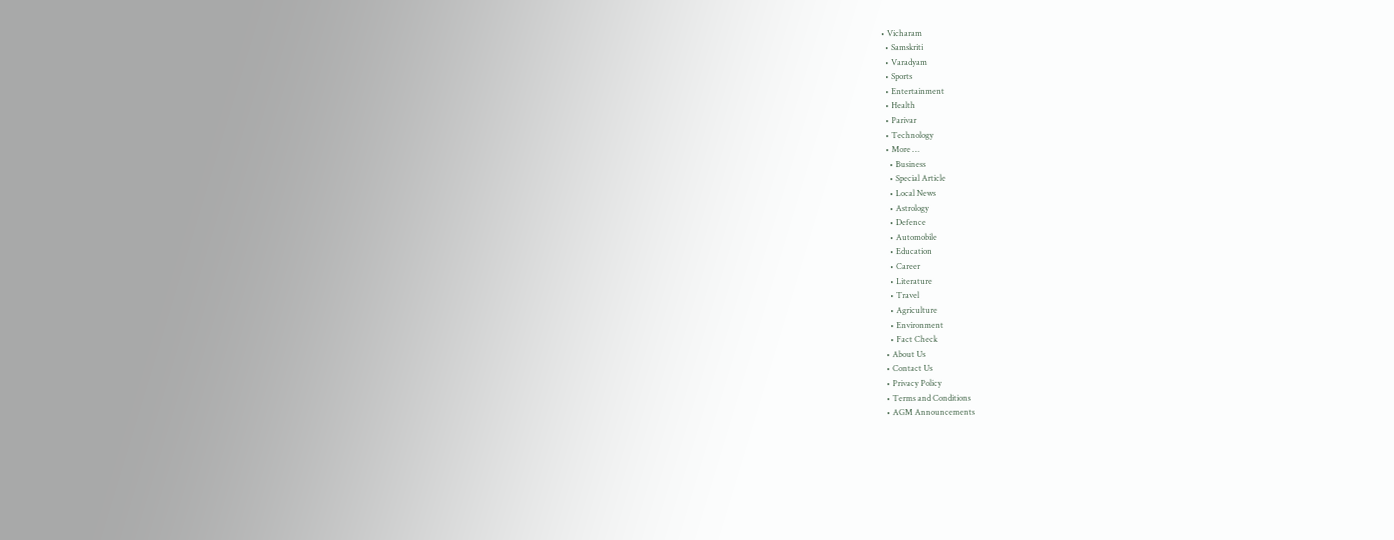• Vicharam
  • Samskriti
  • Varadyam
  • Sports
  • Entertainment
  • Health
  • Parivar
  • Technology
  • More …
    • Business
    • Special Article
    • Local News
    • Astrology
    • Defence
    • Automobile
    • Education
    • Career
    • Literature
    • Travel
    • Agriculture
    • Environment
    • Fact Check
  • About Us
  • Contact Us
  • Privacy Policy
  • Terms and Conditions
  • AGM Announcements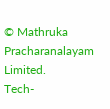© Mathruka Pracharanalayam Limited.
Tech-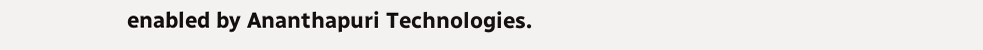enabled by Ananthapuri Technologies.